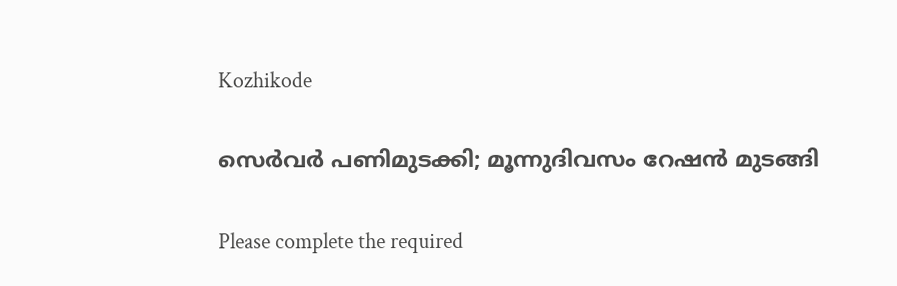Kozhikode

സെർവർ പണിമുടക്കി; മൂന്നുദിവസം റേഷൻ മുടങ്ങി

Please complete the required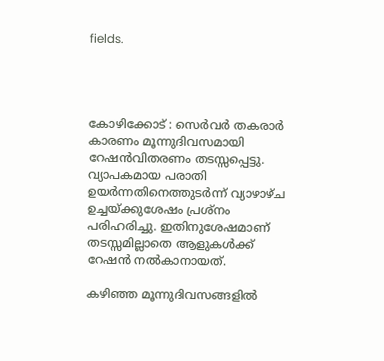fields.




കോഴിക്കോട് : സെർവർ തകരാർ കാരണം മൂന്നുദിവസമായി റേഷൻവിതരണം തടസ്സപ്പെട്ടു. വ്യാപകമായ പരാതി ഉയർന്നതിനെത്തുടർന്ന് വ്യാഴാഴ്ച ഉച്ചയ്ക്കുശേഷം പ്രശ്നം പരിഹരിച്ചു. ഇതിനുശേഷമാണ് തടസ്സമില്ലാതെ ആളുകൾക്ക് റേഷൻ നൽകാനായത്.

കഴിഞ്ഞ മൂന്നുദിവസങ്ങളിൽ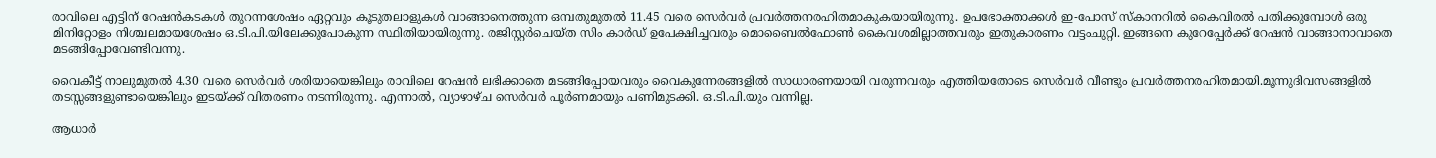രാവിലെ എട്ടിന് റേഷൻകടകൾ തുറന്നശേഷം ഏറ്റവും കൂടുതലാളുകൾ വാങ്ങാനെത്തുന്ന ഒമ്പതുമുതൽ 11.45 വരെ സെർവർ പ്രവർത്തനരഹിതമാകുകയായിരുന്നു. ഉപഭോക്താക്കൾ ഇ-പോസ് സ്കാനറിൽ കൈവിരൽ പതിക്കുമ്പോൾ ഒരു മിനിറ്റോളം നിശ്ചലമായശേഷം ഒ.ടി.പി.യിലേക്കുപോകുന്ന സ്ഥിതിയായിരുന്നു. രജിസ്റ്റർചെയ്ത സിം കാർഡ് ഉപേക്ഷിച്ചവരും മൊബൈൽഫോൺ കൈവശമില്ലാത്തവരും ഇതുകാരണം വട്ടംചുറ്റി. ഇങ്ങനെ കുറേപ്പേർക്ക് റേഷൻ വാങ്ങാനാവാതെ മടങ്ങിപ്പോവേണ്ടിവന്നു.

വൈകീട്ട് നാലുമുതൽ 4.30 വരെ സെർവർ ശരിയായെങ്കിലും രാവിലെ റേഷൻ ലഭിക്കാതെ മടങ്ങിപ്പോയവരും വൈകുന്നേരങ്ങളിൽ സാധാരണയായി വരുന്നവരും എത്തിയതോടെ സെർവർ വീണ്ടും പ്രവർത്തനരഹിതമായി.മൂന്നുദിവസങ്ങളിൽ തടസ്സങ്ങളുണ്ടായെങ്കിലും ഇടയ്ക്ക് വിതരണം നടന്നിരുന്നു. എന്നാൽ, വ്യാഴാഴ്ച സെർവർ പൂർണമായും പണിമുടക്കി. ഒ.ടി.പി.യും വന്നില്ല.

ആധാർ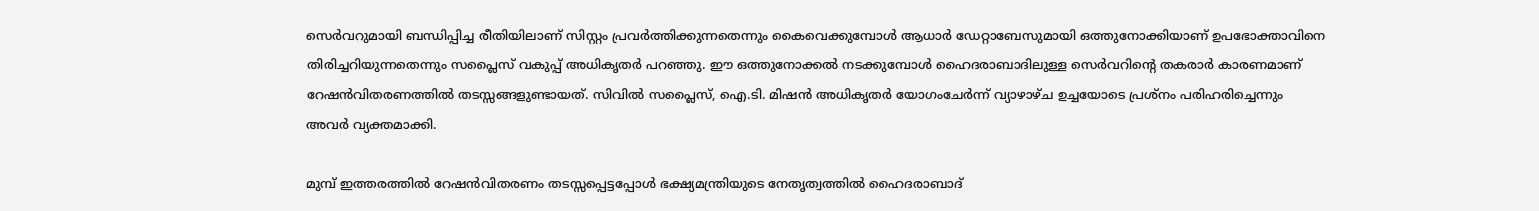സെർവറുമായി ബന്ധിപ്പിച്ച രീതിയിലാണ് സിസ്റ്റം പ്രവർത്തിക്കുന്നതെന്നും കൈവെക്കുമ്പോൾ ആധാർ ഡേറ്റാബേസുമായി ഒത്തുനോക്കിയാണ് ഉപഭോക്താവിനെ തിരിച്ചറിയുന്നതെന്നും സപ്ലൈസ് വകുപ്പ് അധികൃതർ പറഞ്ഞു. ഈ ഒത്തുനോക്കൽ നടക്കുമ്പോൾ ഹൈദരാബാദിലുള്ള സെർവറിന്റെ തകരാർ കാരണമാണ് റേഷൻവിതരണത്തിൽ തടസ്സങ്ങളുണ്ടായത്. സിവിൽ സപ്ലൈസ്, ഐ.ടി. മിഷൻ അധികൃതർ യോഗംചേർന്ന് വ്യാഴാഴ്ച ഉച്ചയോടെ പ്രശ്നം പരിഹരിച്ചെന്നും അവർ വ്യക്തമാക്കി.

മുമ്പ് ഇത്തരത്തിൽ റേഷൻവിതരണം തടസ്സപ്പെട്ടപ്പോൾ ഭക്ഷ്യമന്ത്രിയുടെ നേതൃത്വത്തിൽ ഹൈദരാബാദ്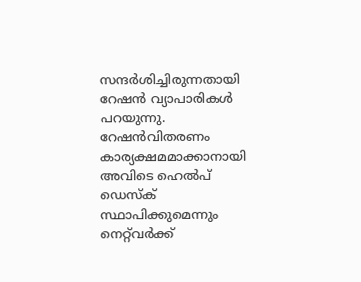സന്ദർശിച്ചിരുന്നതായി റേഷൻ വ്യാപാരികൾ പറയുന്നു. റേഷൻവിതരണം കാര്യക്ഷമമാക്കാനായി അവിടെ ഹെൽപ് ഡെസ്ക് സ്ഥാപിക്കുമെന്നും നെറ്റ്‌വർക്ക്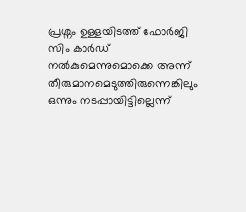പ്രശ്നം ഉള്ളയിടത്ത് ഫോർജി സിം കാർഡ് നൽകുമെന്നുമൊക്കെ അന്ന് തീരുമാനമെടുത്തിരുന്നെങ്കിലും ഒന്നും നടപ്പായിട്ടില്ലെന്ന്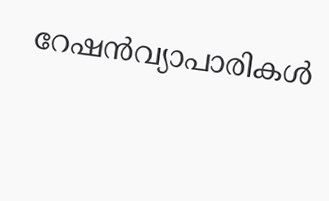റേഷൻവ്യാപാരികൾ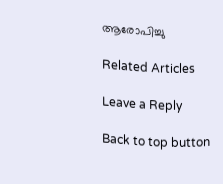ആരോപിച്ചു

Related Articles

Leave a Reply

Back to top button